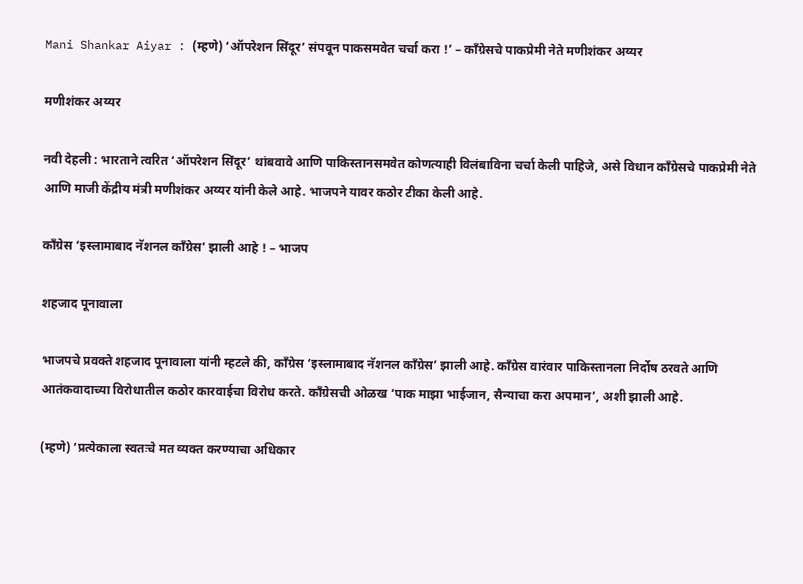Mani Shankar Aiyar : (म्हणे) ‘ऑपरेशन सिंदूर’ संपवून पाकसमवेत चर्चा करा !’ – काँग्रेसचे पाकप्रेमी नेते मणीशंकर अय्यर

मणीशंकर अय्यर

नवी देहली : भारताने त्वरित ‘ऑपरेशन सिंदूर’ थांबवावे आणि पाकिस्तानसमवेत कोणत्याही विलंबाविना चर्चा केली पाहिजे, असे विधान काँग्रेसचे पाकप्रेमी नेते आणि माजी केंद्रीय मंत्री मणीशंकर अय्यर यांनी केले आहे. भाजपने यावर कठोर टीका केली आहे.

काँग्रेस ‘इस्लामाबाद नॅशनल काँग्रेस’ झाली आहे ! – भाजप

शहजाद पूनावाला

भाजपचे प्रवक्ते शहजाद पूनावाला यांनी म्हटले की, काँग्रेस ‘इस्लामाबाद नॅशनल काँग्रेस’ झाली आहे. काँग्रेस वारंवार पाकिस्तानला निर्दोष ठरवते आणि आतंकवादाच्या विरोधातील कठोर कारवाईचा विरोध करते. काँग्रेसची ओळख ‘पाक माझा भाईजान, सैन्याचा करा अपमान’, अशी झाली आहे.

(म्हणे) ‘प्रत्येकाला स्वतःचे मत व्यक्त करण्याचा अधिकार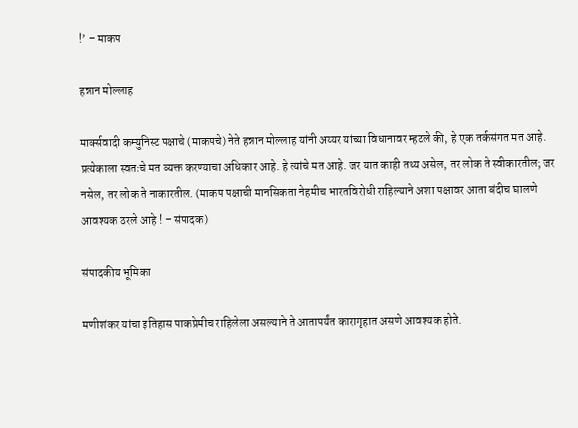!’ – माकप

हन्नान मोल्लाह

मार्क्सवादी कम्युनिस्ट पक्षाचे (माकपचे) नेते हन्नान मोल्लाह यांनी अय्यर यांच्या विधानावर म्हटले की, हे एक तर्कसंगत मत आहे. प्रत्येकाला स्वतःचे मत व्यक्त करण्याचा अधिकार आहे. हे त्यांचे मत आहे. जर यात काही तथ्य असेल, तर लोक ते स्वीकारतील; जर नसेल, तर लोक ते नाकारतील. (माकप पक्षाची मानसिकता नेहमीच भारतविरोधी राहिल्याने अशा पक्षावर आता बंदीच घालणे आवश्यक ठरले आहे ! – संपादक)

संपादकीय भूमिका

मणीशंकर यांचा इतिहास पाकप्रेमीच राहिलेला असल्याने ते आतापर्यंत कारागृहात असणे आवश्यक होते.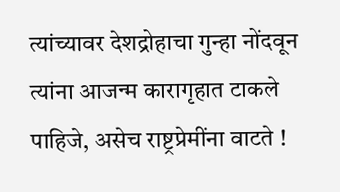त्यांच्यावर देशद्रोहाचा गुन्हा नोंदवून त्यांना आजन्म कारागृहात टाकले पाहिजे, असेच राष्ट्रप्रेमींना वाटते !